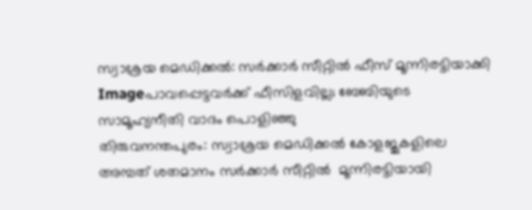സ്വാശ്രയ മെഡിക്കല്‍: സര്‍ക്കാര്‍ സീറ്റില്‍ ഫീസ് മൂന്നിരട്ടിയാക്കി
Imageപാവപ്പെട്ടവര്‍ക്ക് ഫീസിളവില്ല; ബേബിയുടെ സാമൂഹ്യനീതി വാദം പൊളിഞ്ഞു
തിരുവനന്തപുരം: സ്വാശ്രയ മെഡിക്കല്‍ കോളജുകളിലെ അമ്പത് ശതമാനം സര്‍ക്കാര്‍ സീറ്റില്‍  മൂന്നിരട്ടിയായി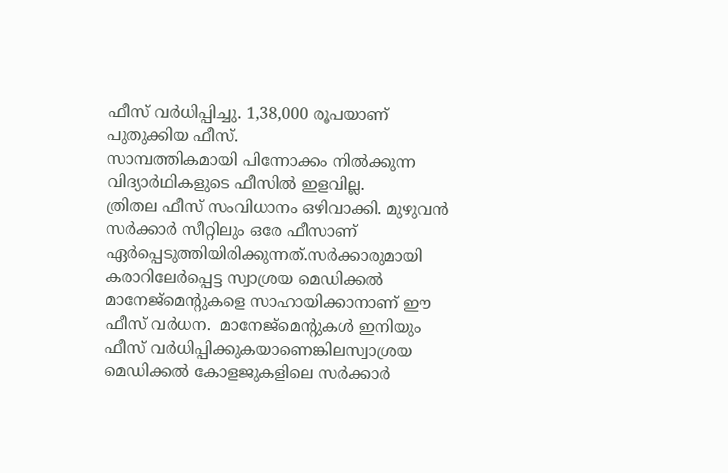ഫീസ് വര്‍ധിപ്പിച്ചു. 1,38,000 രൂപയാണ് പുതുക്കിയ ഫീസ്.
സാമ്പത്തികമായി പിന്നോക്കം നില്‍ക്കുന്ന വിദ്യാര്‍ഥികളുടെ ഫീസില്‍ ഇളവില്ല.
ത്രിതല ഫീസ് സംവിധാനം ഒഴിവാക്കി. മുഴുവന്‍ സര്‍ക്കാര്‍ സീറ്റിലും ഒരേ ഫീസാണ് ഏര്‍പ്പെടുത്തിയിരിക്കുന്നത്.സര്‍ക്കാരുമായി കരാറിലേര്‍പ്പെട്ട സ്വാശ്രയ മെഡിക്കല്‍ മാനേജ്‌മെന്റുകളെ സാഹായിക്കാനാണ് ഈ ഫീസ് വര്‍ധന.  മാനേജ്‌മെന്റുകള്‍ ഇനിയും ഫീസ് വര്‍ധിപ്പിക്കുകയാണെങ്കിലസ്വാശ്രയ മെഡിക്കല്‍ കോളജുകളിലെ സര്‍ക്കാര്‍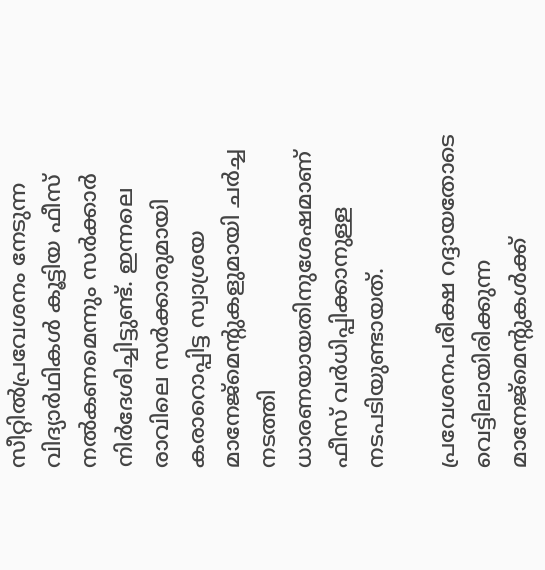സീറ്റില്‍പ്രവേശനം നേടുന്ന വിദ്യാര്‍ഥികള്‍ കൂട്ടിയ ഫീസ് നല്‍കണമെന്നും സര്‍ക്കാര്‍ നിര്‍ദേശിച്ചിട്ടുണ്ട്. ഇന്നലെ രാവിലെ സര്‍ക്കാരുമായി കരാറൊപ്പിട്ട സ്വാശ്രയ മാനേജ്‌മെന്റുകളുമായി ചര്‍ച്ച നടത്തി ധാരണയായതിനുശേഷമാണ് ഫീസ് വര്‍ധിപ്പിക്കാനുള്ള നടപടിയുണ്ടായത്.

പ്രവേശനപരീക്ഷ റദ്ദായതോടെ വെട്ടിലായിരിക്കുന്ന മാനേജ്‌മെന്റുകള്‍ക്ക്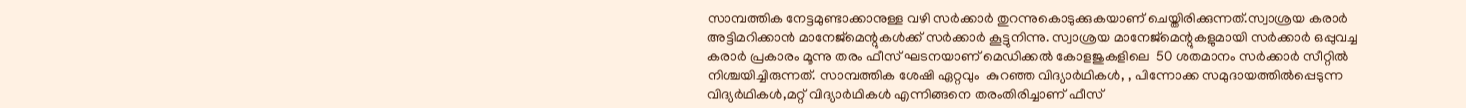സാമ്പത്തിക നേട്ടമുണ്ടാക്കാനുള്ള വഴി സര്‍ക്കാര്‍ തുറന്നുകൊടുക്കുകയാണ് ചെയ്തിരിക്കുന്നത്.സ്വാശ്രയ കരാര്‍ അട്ടിമറിക്കാന്‍ മാനേജ്‌മെന്റുകള്‍ക്ക് സര്‍ക്കാര്‍ കൂട്ടുനിന്നു. സ്വാശ്രയ മാനേജ്‌മെന്റുകളുമായി സര്‍ക്കാര്‍ ഒപ്പുവച്ച കരാര്‍ പ്രകാരം മൂന്നു തരം ഫീസ് ഘടനയാണ് മെഡിക്കല്‍ കോളജുകളിലെ  50 ശതമാനം സര്‍ക്കാര്‍ സീറ്റില്‍ നിശ്ചയിച്ചിരുന്നത്. സാമ്പത്തിക ശേഷി ഏറ്റവും  കുറഞ്ഞ വിദ്യാര്‍ഥികള്‍, , പിന്നോക്ക സമുദായത്തില്‍പ്പെടുന്ന വിദ്യര്‍ഥികള്‍,മറ്റ് വിദ്യാര്‍ഥികള്‍ എന്നിങ്ങനെ തരംതിരിച്ചാണ് ഫീസ്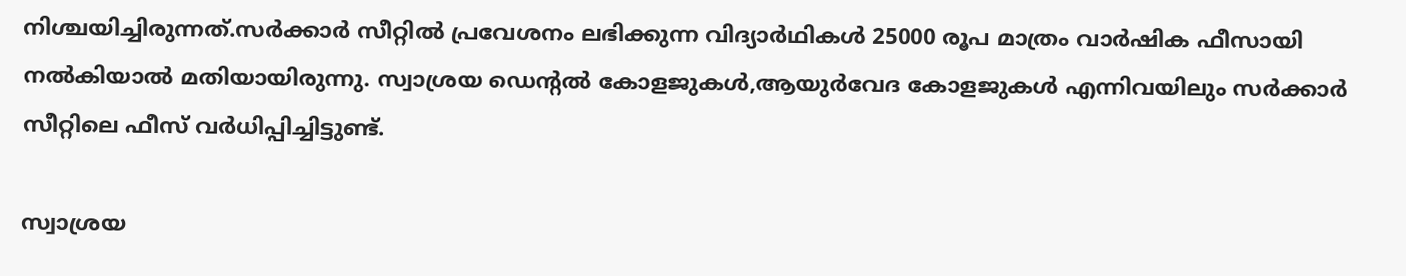നിശ്ചയിച്ചിരുന്നത്.സര്‍ക്കാര്‍ സീറ്റില്‍ പ്രവേശനം ലഭിക്കുന്ന വിദ്യാര്‍ഥികള്‍ 25000 രൂപ മാത്രം വാര്‍ഷിക ഫീസായി നല്‍കിയാല്‍ മതിയായിരുന്നു. സ്വാശ്രയ ഡെന്റല്‍ കോളജുകള്‍,ആയുര്‍വേദ കോളജുകള്‍ എന്നിവയിലും സര്‍ക്കാര്‍ സീറ്റിലെ ഫീസ് വര്‍ധിപ്പിച്ചിട്ടുണ്ട്.

സ്വാശ്രയ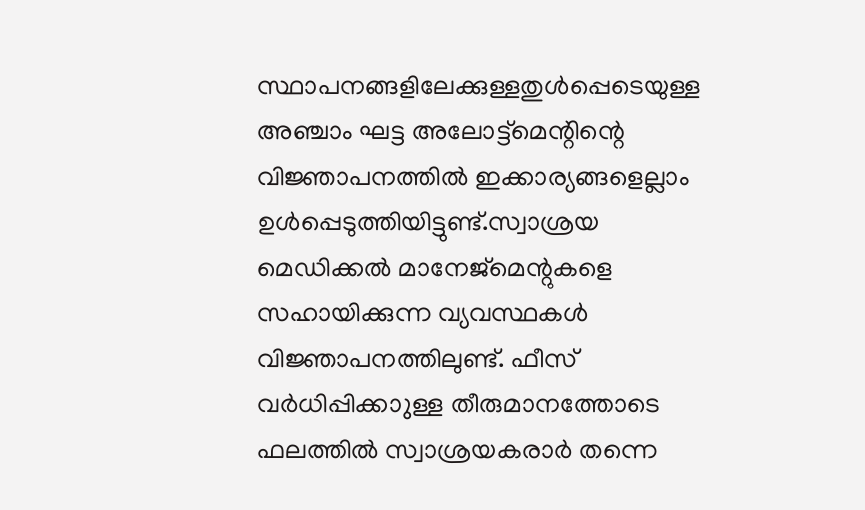സ്ഥാപനങ്ങളിലേക്കുള്ളതുള്‍പ്പെടെയുള്ള അഞ്ചാം ഘട്ട അലോട്ട്‌മെന്റിന്റെ വിജ്ഞാപനത്തില്‍ ഇക്കാര്യങ്ങളെല്ലാം ഉള്‍പ്പെടുത്തിയിട്ടുണ്ട്.സ്വാശ്രയ മെഡിക്കല്‍ മാനേജ്‌മെന്റുകളെ സഹായിക്കുന്ന വ്യവസ്ഥകള്‍ വിജ്ഞാപനത്തിലുണ്ട്. ഫീസ് വര്‍ധിപ്പിക്കാുള്ള തീരുമാനത്തോടെ ഫലത്തില്‍ സ്വാശ്രയകരാര്‍ തന്നെ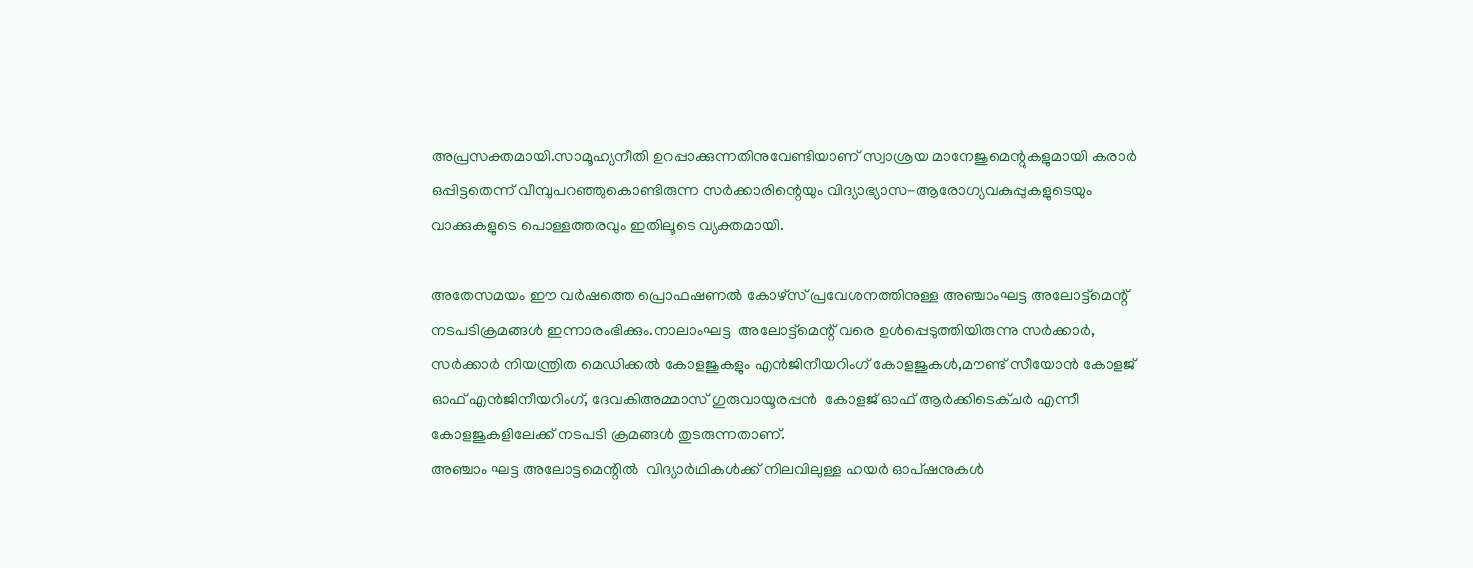അപ്രസക്തമായി.സാമൂഹ്യനീതി ഉറപ്പാക്കുന്നതിനുവേണ്ടിയാണ് സ്വാശ്രയ മാനേജുമെന്റുകളുമായി കരാര്‍ ഒപ്പിട്ടതെന്ന് വീമ്പുപറഞ്ഞുകൊണ്ടിരുന്ന സര്‍ക്കാരിന്റെയും വിദ്യാഭ്യാസ-ആരോഗ്യവകുപ്പുകളുടെയും വാക്കുകളുടെ പൊള്ളത്തരവും ഇതിലൂടെ വ്യക്തമായി.

അതേസമയം ഈ വര്‍ഷത്തെ പ്രൊഫഷണല്‍ കോഴ്‌സ് പ്രവേശനത്തിനുള്ള അഞ്ചാംഘട്ട അലോട്ട്‌മെന്റ് നടപടിക്രമങ്ങള്‍ ഇന്നാരംഭിക്കും.നാലാംഘട്ട  അലോട്ട്‌മെന്റ് വരെ ഉള്‍പ്പെടുത്തിയിരുന്നു സര്‍ക്കാര്‍, സര്‍ക്കാര്‍ നിയന്ത്രിത മെഡിക്കല്‍ കോളജുകളും എന്‍ജിനീയറിംഗ് കോളജുകള്‍,മൗണ്ട് സീയോന്‍ കോളജ് ഓഫ് എന്‍ജിനീയറിംഗ്, ദേവകിഅമ്മാസ് ഗുരുവായൂരപ്പന്‍  കോളജ് ഓഫ് ആര്‍ക്കിടെക്ചര്‍ എന്നീ കോളജുകളിലേക്ക് നടപടി ക്രമങ്ങള്‍ തുടരുന്നതാണ്.
അഞ്ചാം ഘട്ട അലോട്ടമെന്റില്‍  വിദ്യാര്‍ഥികള്‍ക്ക് നിലവിലുള്ള ഹയര്‍ ഓപ്ഷനുകള്‍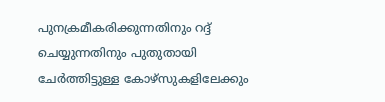പുനക്രമീകരിക്കുന്നതിനും റദ്ദ് ചെയ്യുന്നതിനും പുതുതായി ചേര്‍ത്തിട്ടുള്ള കോഴ്‌സുകളിലേക്കും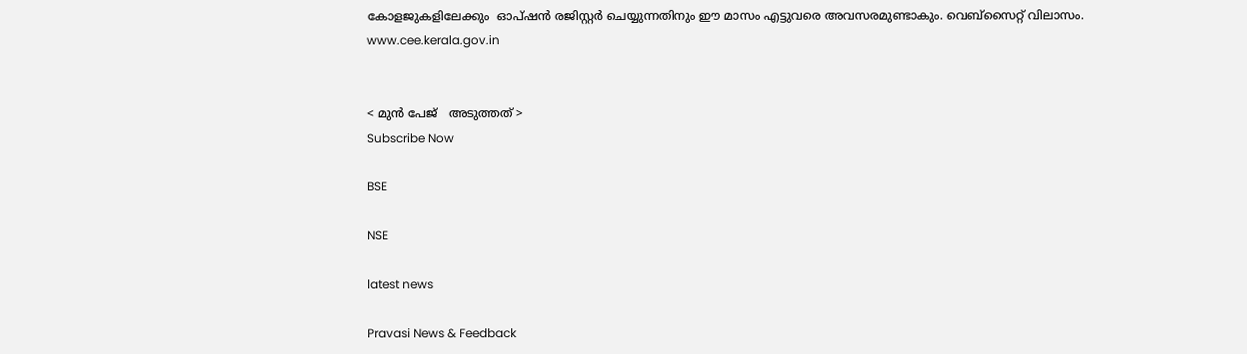കോളജുകളിലേക്കും  ഓപ്ഷന്‍ രജിസ്റ്റര്‍ ചെയ്യുന്നതിനും ഈ മാസം എട്ടുവരെ അവസരമുണ്ടാകും. വെബ്‌സൈറ്റ് വിലാസം.  www.cee.kerala.gov.in


< മുന്‍ പേജ്‌   അടുത്തത് >
Subscribe Now

BSE

NSE

latest news

Pravasi News & Feedback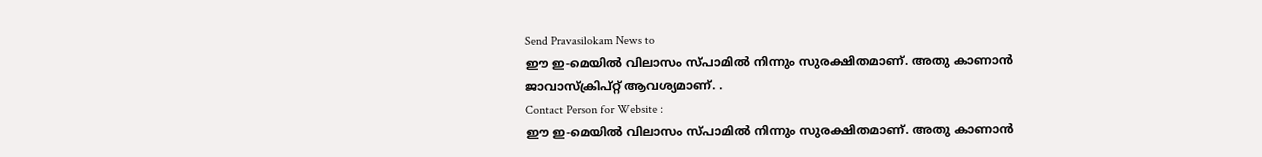Send Pravasilokam News to
ഈ ഇ-മെയില്‍ വിലാസം സ്‌പാമില്‍ നിന്നും സുരക്ഷിതമാണ്‌. അതു കാണാന്‍ ജാവാസ്ക്രിപ്റ്റ്‌ ആവശ്യമാണ്‌. .
Contact Person for Website :
ഈ ഇ-മെയില്‍ വിലാസം സ്‌പാമില്‍ നിന്നും സുരക്ഷിതമാണ്‌. അതു കാണാന്‍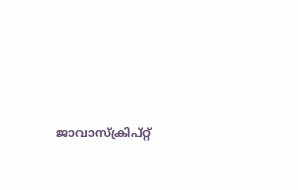ജാവാസ്ക്രിപ്റ്റ്‌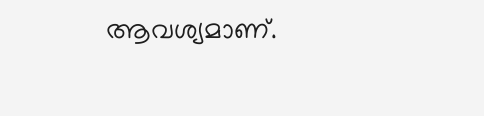ആവശ്യമാണ്‌.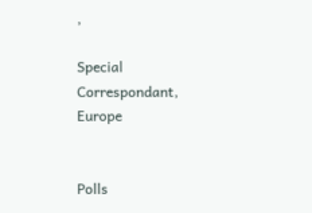,

Special Correspondant, Europe


Polls